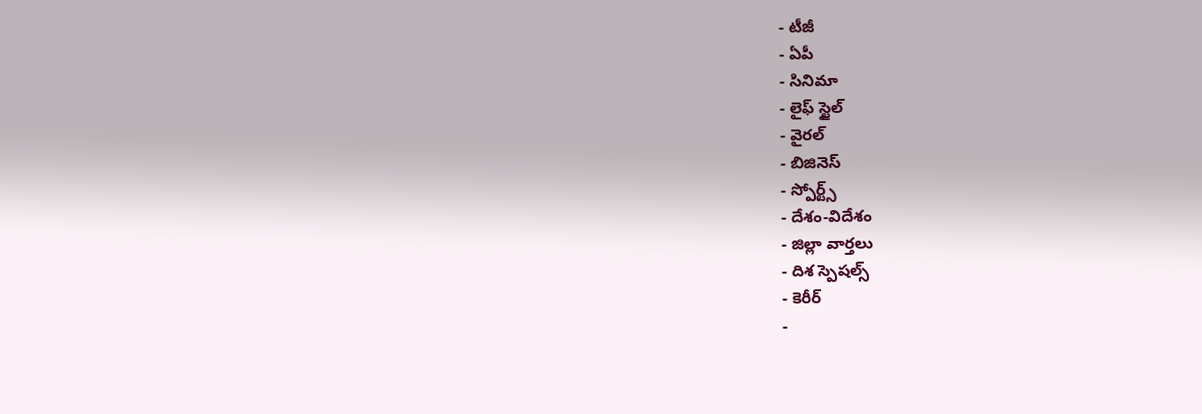- టీజీ
- ఏపీ
- సినిమా
- లైఫ్ స్టైల్
- వైరల్
- బిజినెస్
- స్పోర్ట్స్
- దేశం-విదేశం
- జిల్లా వార్తలు
- దిశ స్పెషల్స్
- కెరీర్
-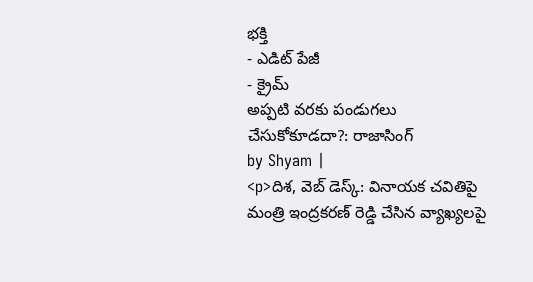భక్తి
- ఎడిట్ పేజీ
- క్రైమ్
అప్పటి వరకు పండుగలు చేసుకోకూడదా?: రాజాసింగ్
by Shyam |
<p>దిశ, వెబ్ డెస్క్: వినాయక చవితిపై మంత్రి ఇంద్రకరణ్ రెడ్డి చేసిన వ్యాఖ్యలపై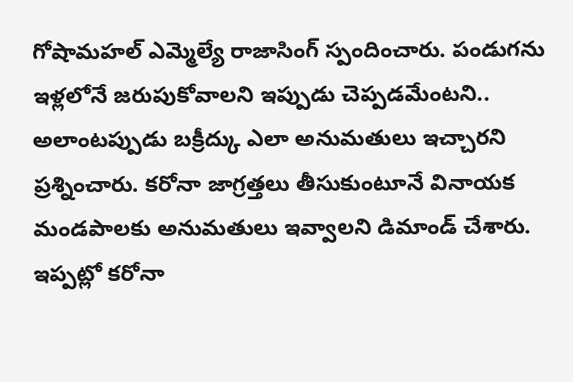గోషామహల్ ఎమ్మెల్యే రాజాసింగ్ స్పందించారు. పండుగను ఇళ్లలోనే జరుపుకోవాలని ఇప్పుడు చెప్పడమేంటని.. అలాంటప్పుడు బక్రీద్కు ఎలా అనుమతులు ఇచ్చారని ప్రశ్నించారు. కరోనా జాగ్రత్తలు తీసుకుంటూనే వినాయక మండపాలకు అనుమతులు ఇవ్వాలని డిమాండ్ చేశారు. ఇప్పట్లో కరోనా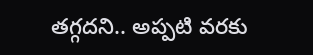తగ్గదని.. అప్పటి వరకు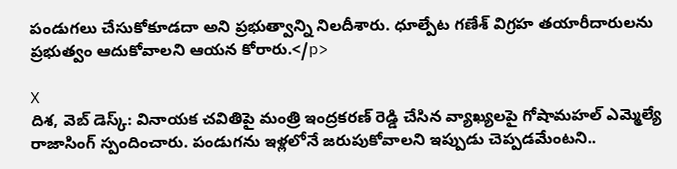పండుగలు చేసుకోకూడదా అని ప్రభుత్వాన్ని నిలదీశారు. ధూల్పేట గణేశ్ విగ్రహ తయారీదారులను ప్రభుత్వం ఆదుకోవాలని ఆయన కోరారు.</p>

X
దిశ, వెబ్ డెస్క్: వినాయక చవితిపై మంత్రి ఇంద్రకరణ్ రెడ్డి చేసిన వ్యాఖ్యలపై గోషామహల్ ఎమ్మెల్యే రాజాసింగ్ స్పందించారు. పండుగను ఇళ్లలోనే జరుపుకోవాలని ఇప్పుడు చెప్పడమేంటని..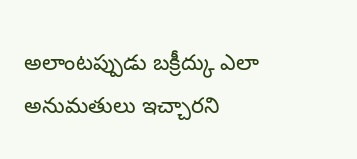అలాంటప్పుడు బక్రీద్కు ఎలా అనుమతులు ఇచ్చారని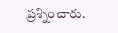ప్రశ్నించారు.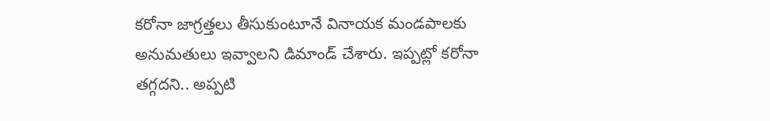కరోనా జాగ్రత్తలు తీసుకుంటూనే వినాయక మండపాలకు అనుమతులు ఇవ్వాలని డిమాండ్ చేశారు. ఇప్పట్లో కరోనా తగ్గదని.. అప్పటి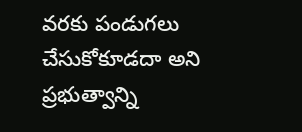వరకు పండుగలు చేసుకోకూడదా అని ప్రభుత్వాన్ని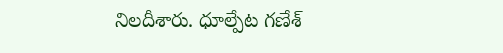నిలదీశారు. ధూల్పేట గణేశ్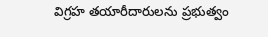విగ్రహ తయారీదారులను ప్రభుత్వం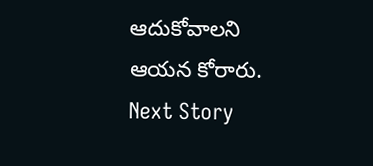ఆదుకోవాలని ఆయన కోరారు.
Next Story